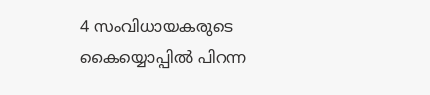4 സംവിധായകരുടെ കൈയ്യൊപ്പില്‍ പിറന്ന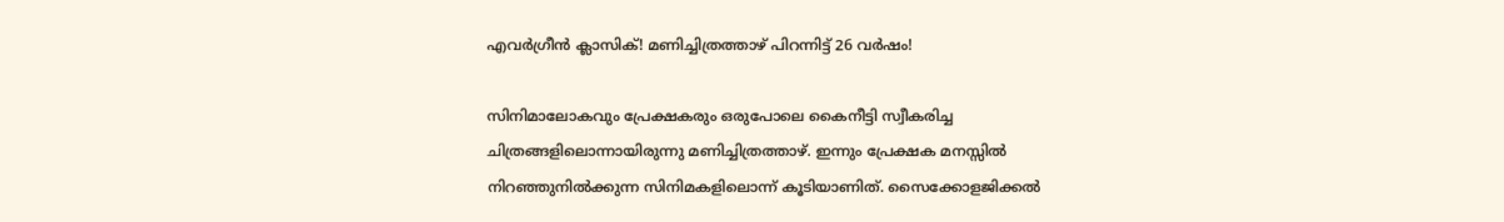എവര്‍ഗ്രീന്‍ ക്ലാസിക്! മണിച്ചിത്രത്താഴ് പിറന്നിട്ട് 26 വര്‍ഷം!

സിനിമാലോകവും പ്രേക്ഷകരും ഒരുപോലെ കൈനീട്ടി സ്വീകരിച്ച ചിത്രങ്ങളിലൊന്നായിരുന്നു മണിച്ചിത്രത്താഴ്. ഇന്നും പ്രേക്ഷക മനസ്സില്‍ നിറഞ്ഞുനില്‍ക്കുന്ന സിനിമകളിലൊന്ന് കൂടിയാണിത്. സൈക്കോളജിക്കല്‍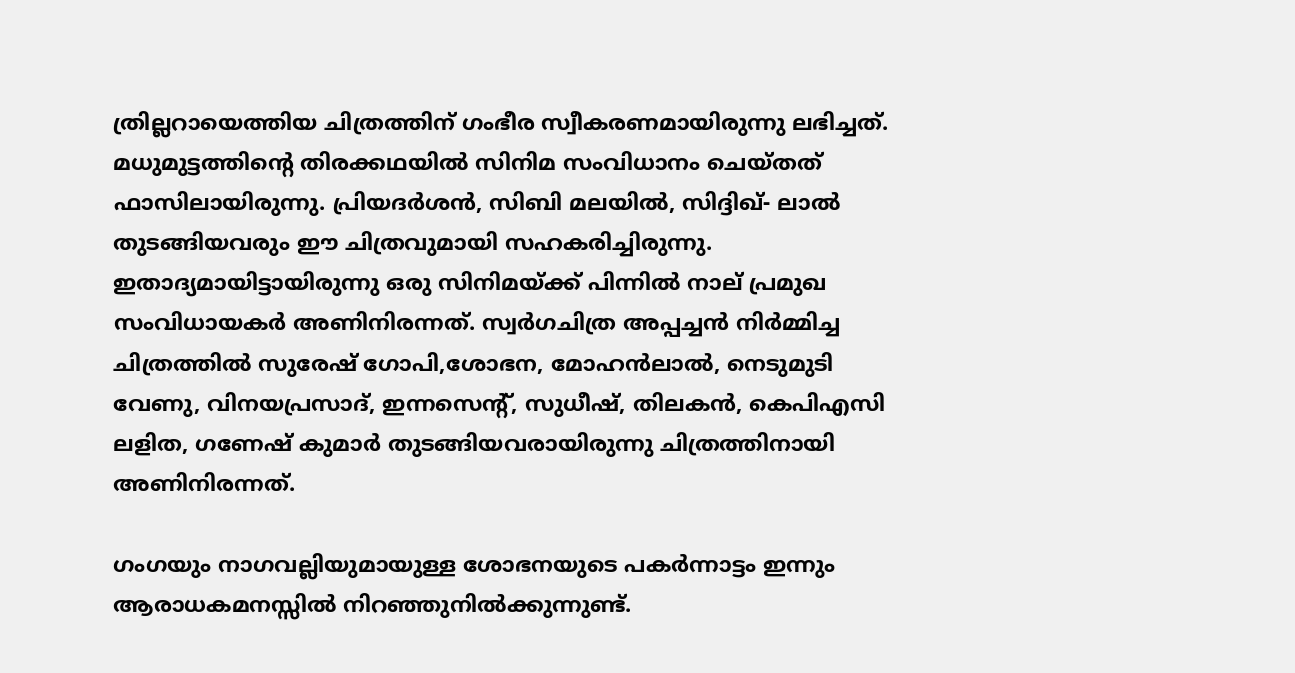ത്രില്ലറായെത്തിയ ചിത്രത്തിന് ഗംഭീര സ്വീകരണമായിരുന്നു ലഭിച്ചത്. മധുമുട്ടത്തിന്റെ തിരക്കഥയില്‍ സിനിമ സംവിധാനം ചെയ്തത് ഫാസിലായിരുന്നു. പ്രിയദര്‍ശന്‍, സിബി മലയില്‍, സിദ്ദിഖ്- ലാല്‍ തുടങ്ങിയവരും ഈ ചിത്രവുമായി സഹകരിച്ചിരുന്നു. ഇതാദ്യമായിട്ടായിരുന്നു ഒരു സിനിമയ്ക്ക് പിന്നില്‍ നാല് പ്രമുഖ സംവിധായകര്‍ അണിനിരന്നത്. സ്വര്‍ഗചിത്ര അപ്പച്ചന്‍ നിര്‍മ്മിച്ച ചിത്രത്തില്‍ സുരേഷ് ഗോപി,ശോഭന, മോഹന്‍ലാല്‍, നെടുമുടി വേണു, വിനയപ്രസാദ്, ഇന്നസെന്റ്, സുധീഷ്, തിലകന്‍, കെപിഎസി ലളിത, ഗണേഷ് കുമാര്‍ തുടങ്ങിയവരായിരുന്നു ചിത്രത്തിനായി അണിനിരന്നത്.

ഗംഗയും നാഗവല്ലിയുമായുള്ള ശോഭനയുടെ പകര്‍ന്നാട്ടം ഇന്നും ആരാധകമനസ്സില്‍ നിറഞ്ഞുനില്‍ക്കുന്നുണ്ട്.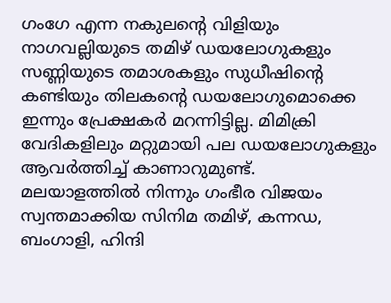ഗംഗേ എന്ന നകുലന്റെ വിളിയും നാഗവല്ലിയുടെ തമിഴ് ഡയലോഗുകളും സണ്ണിയുടെ തമാശകളും സുധീഷിന്റെ കണ്ടിയും തിലകന്റെ ഡയലോഗുമൊക്കെ ഇന്നും പ്രേക്ഷകര്‍ മറന്നിട്ടില്ല. മിമിക്രി വേദികളിലും മറ്റുമായി പല ഡയലോഗുകളും ആവര്‍ത്തിച്ച് കാണാറുമുണ്ട്. മലയാളത്തില്‍ നിന്നും ഗംഭീര വിജയം സ്വന്തമാക്കിയ സിനിമ തമിഴ്, കന്നഡ, ബംഗാളി, ഹിന്ദി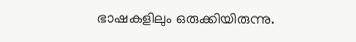ഭാഷകളിലും ഒരുക്കിയിരുന്നു.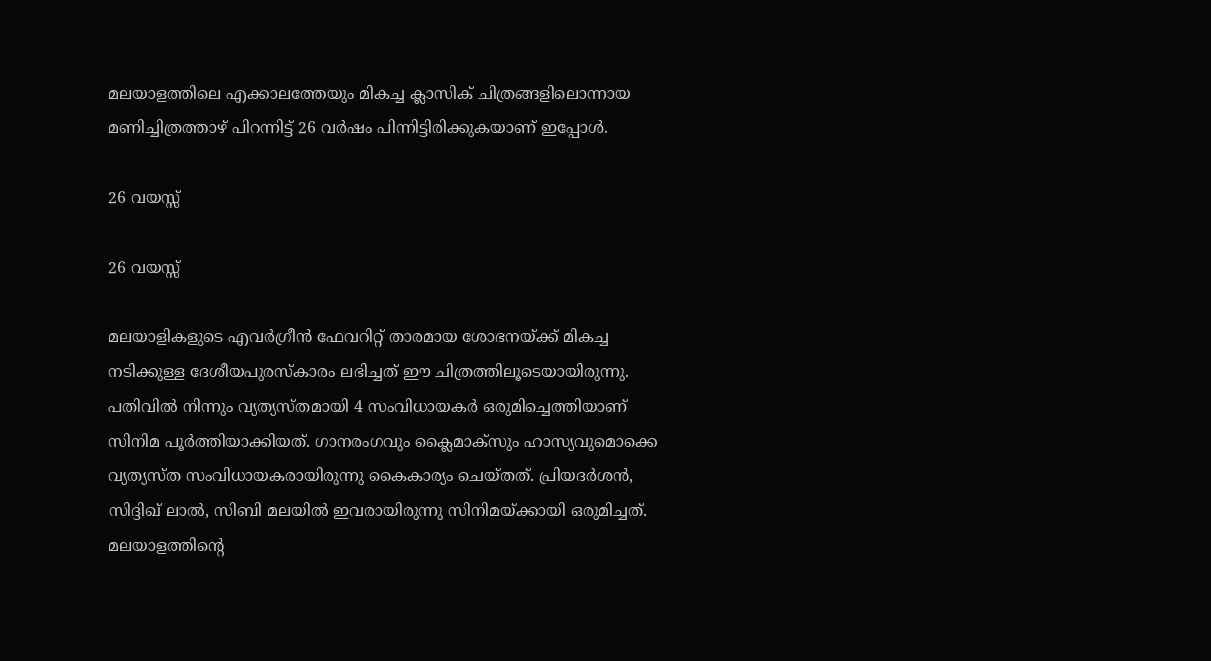മലയാളത്തിലെ എക്കാലത്തേയും മികച്ച ക്ലാസിക് ചിത്രങ്ങളിലൊന്നായ മണിച്ചിത്രത്താഴ് പിറന്നിട്ട് 26 വര്‍ഷം പിന്നിട്ടിരിക്കുകയാണ് ഇപ്പോള്‍.

26 വയസ്സ്

26 വയസ്സ്

മലയാളികളുടെ എവര്‍ഗ്രീന്‍ ഫേവറിറ്റ് താരമായ ശോഭനയ്ക്ക് മികച്ച നടിക്കുള്ള ദേശീയപുരസ്‌കാരം ലഭിച്ചത് ഈ ചിത്രത്തിലൂടെയായിരുന്നു. പതിവില്‍ നിന്നും വ്യത്യസ്തമായി 4 സംവിധായകര്‍ ഒരുമിച്ചെത്തിയാണ് സിനിമ പൂര്‍ത്തിയാക്കിയത്. ഗാനരംഗവും ക്ലൈമാക്‌സും ഹാസ്യവുമൊക്കെ വ്യത്യസ്ത സംവിധായകരായിരുന്നു കൈകാര്യം ചെയ്തത്. പ്രിയദര്‍ശന്‍, സിദ്ദിഖ് ലാല്‍, സിബി മലയില്‍ ഇവരായിരുന്നു സിനിമയ്ക്കായി ഒരുമിച്ചത്. മലയാളത്തിന്റെ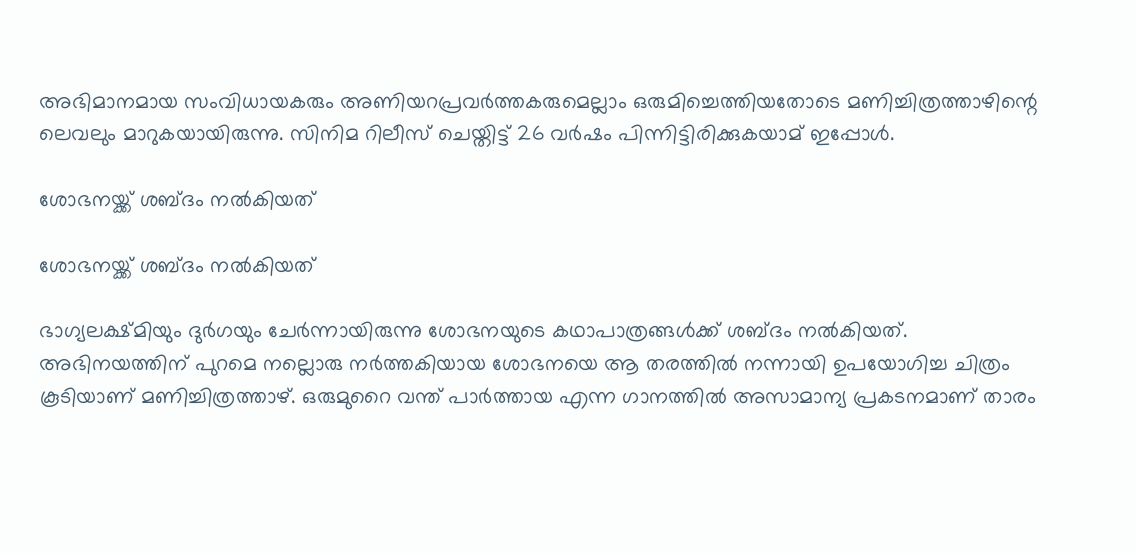അഭിമാനമായ സംവിധായകരും അണിയറപ്രവര്‍ത്തകരുമെല്ലാം ഒരുമിച്ചെത്തിയതോടെ മണിച്ചിത്രത്താഴിന്റെ ലെവലും മാറുകയായിരുന്നു. സിനിമ റിലീസ് ചെയ്തിട്ട് 26 വര്‍ഷം പിന്നിട്ടിരിക്കുകയാമ് ഇപ്പോള്‍.

ശോഭനയ്ക്ക് ശബ്ദം നല്‍കിയത്

ശോഭനയ്ക്ക് ശബ്ദം നല്‍കിയത്

ഭാഗ്യലക്ഷ്മിയും ദുര്‍ഗയും ചേര്‍ന്നായിരുന്നു ശോഭനയുടെ കഥാപാത്രങ്ങള്‍ക്ക് ശബ്ദം നല്‍കിയത്. അഭിനയത്തിന് പുറമെ നല്ലൊരു നര്‍ത്തകിയായ ശോഭനയെ ആ തരത്തില്‍ നന്നായി ഉപയോഗിച്ച ചിത്രം കൂടിയാണ് മണിച്ചിത്രത്താഴ്. ഒരുമുറൈ വന്ത് പാര്‍ത്തായ എന്ന ഗാനത്തില്‍ അസാമാന്യ പ്രകടനമാണ് താരം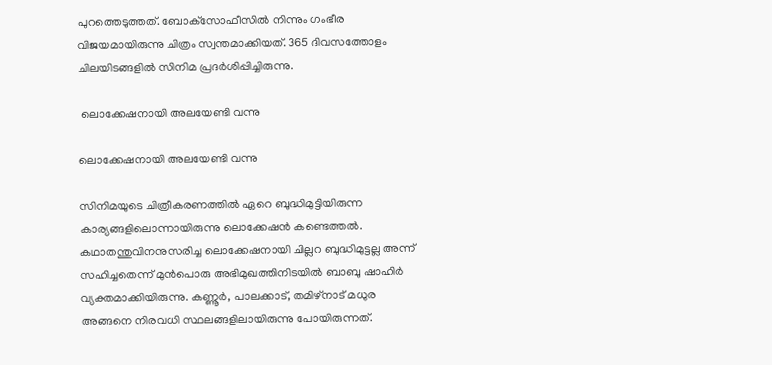പുറത്തെടുത്തത്. ബോക്‌സോഫീസില്‍ നിന്നും ഗംഭീര വിജയമായിരുന്നു ചിത്രം സ്വന്തമാക്കിയത്. 365 ദിവസത്തോളം ചിലയിടങ്ങളില്‍ സിനിമ പ്രദര്‍ശിപ്പിച്ചിരുന്നു.

 ലൊക്കേഷനായി അലയേണ്ടി വന്നു

ലൊക്കേഷനായി അലയേണ്ടി വന്നു

സിനിമയുടെ ചിത്രീകരണത്തില്‍ ഏറെ ബുദ്ധിമുട്ടിയിരുന്ന കാര്യങ്ങളിലൊന്നായിരുന്നു ലൊക്കേഷന്‍ കണ്ടെത്തല്‍. കഥാതന്തുവിനനുസരിച്ച ലൊക്കേഷനായി ചില്ലറ ബുദ്ധിമുട്ടല്ല അന്ന് സഹിച്ചതെന്ന് മുന്‍പൊരു അഭിമുഖത്തിനിടയില്‍ ബാബു ഷാഹിര്‍ വ്യക്തമാക്കിയിരുന്നു. കണ്ണൂര്‍, പാലക്കാട്, തമിഴ്നാട് മധുര അങ്ങനെ നിരവധി സ്ഥലങ്ങളിലായിരുന്നു പോയിരുന്നത്.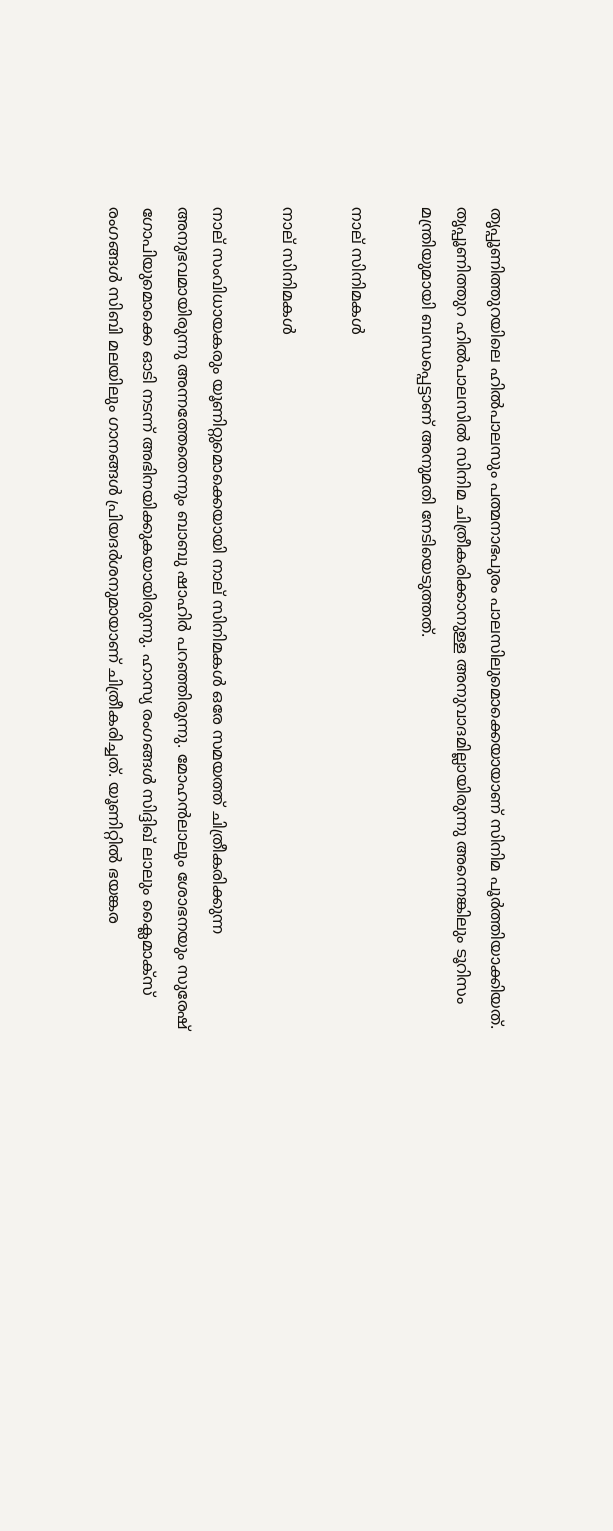തൃപ്പൂണിത്തുറയിലെ ഹില്‍പാലസും പത്മനാഭപുരം പാലസിലുമൊക്കെയായാണ് സിനിമ പൂര്‍ത്തിയാക്കിയത്.
തൃപ്പൂണിത്തുറ ഹില്‍പാലസില്‍ സിനിമ ചിത്രീകരിക്കാനുള്ള അനുവാദമില്ലായിരുന്നു അന്നെങ്കിലും ടൂറിസം മന്ത്രിയുമായി ബന്ധപ്പെട്ടാണ് അനുമതി നേടിയെടുത്തത്.

നാല് സിനിമകള്‍

നാല് സിനിമകള്‍

നാല് സംവിധായകരും യൂണിറ്റുമൊക്കെയായി നാല് സിനിമകള്‍ ഒരേ സമയത്ത് ചിത്രീകരിക്കുന്ന അനുഭവമായിരുന്നു അന്നത്തേതെന്നും ബാബു ഷാഹിര്‍ പറഞ്ഞിരുന്നു. മോഹന്‍ലാലും ശോഭനയും സുരേഷ് ഗോപിയുമൊക്കെ ഓടി നടന്ന് അഭിനയിക്കുകയായിരുന്നു. ഹാസ്യ രംഗങ്ങള്‍ സിദ്ദിഖ് ലാലും ക്ലൈമാക്‌സ് രംഗങ്ങള്‍ സിബി മലയിലും ഗാനങ്ങള്‍ പ്രിയദര്‍ശനുമായാണ് ചിത്രീകരിച്ചത്. യൂണിറ്റില്‍ ഭയങ്കര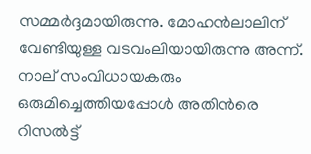സമ്മര്‍ദ്ദമായിരുന്നു. മോഹന്‍ലാലിന് വേണ്ടിയുള്ള വടവംലിയായിരുന്നു അന്ന്. നാല് സംവിധായകരും ഒരുമിച്ചെത്തിയപ്പോള്‍ അതിന്‍രെ റിസല്‍ട്ട്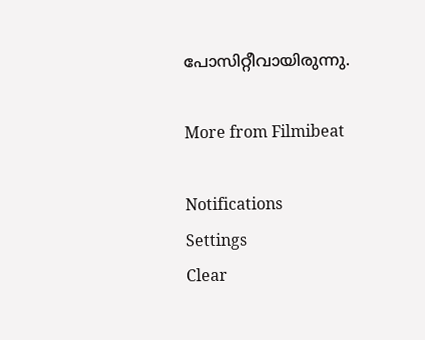പോസിറ്റീവായിരുന്നു.

More from Filmibeat

Notifications
Settings
Clear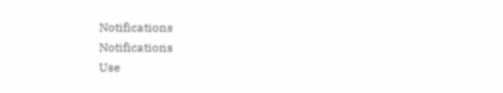Notifications
Notifications
Use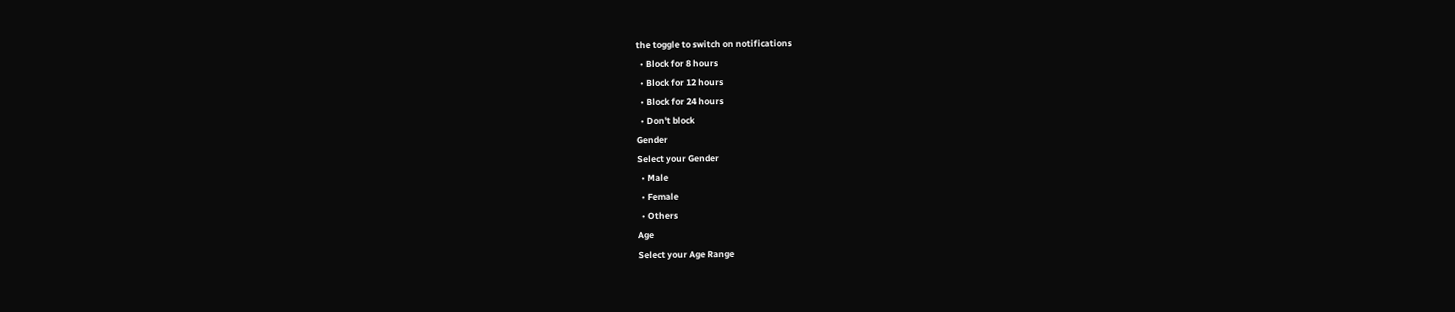the toggle to switch on notifications
  • Block for 8 hours
  • Block for 12 hours
  • Block for 24 hours
  • Don't block
Gender
Select your Gender
  • Male
  • Female
  • Others
Age
Select your Age Range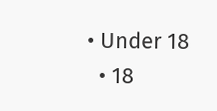• Under 18
  • 18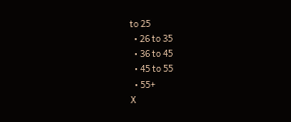to 25
  • 26 to 35
  • 36 to 45
  • 45 to 55
  • 55+
X